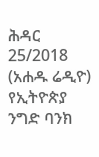ሕዳር 25/2018 (አሐዱ ሬዲዮ) የኢትዮጵያ ንግድ ባንክ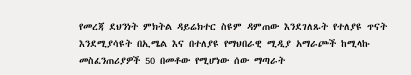የመረጃ ደህንነት ምክትል ዳይሬክተር ስዩም ዳምጠው እንደገለጹት የተለያዩ ጥናት እንደሚያሳዩት በኢሜል እና በተለያዩ የማህበራዊ ሚዲያ አማራጮች ከሚላኩ መስፈንጠሪያዎች 50 በመቶው የሚሆነው ሰው ማጣራት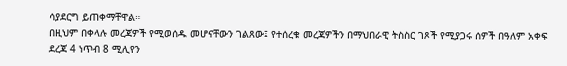ሳያደርግ ይጠቀማቸዋል።
በዚህም በቀላሉ መረጃዎች የሚወሰዱ መሆናቸውን ገልጸው፤ የተሰረቁ መረጃዎችን በማህበራዊ ትስስር ገጾች የሚያጋሩ ሰዎች በዓለም አቀፍ ደረጃ 4 ነጥብ 8 ሚሊየን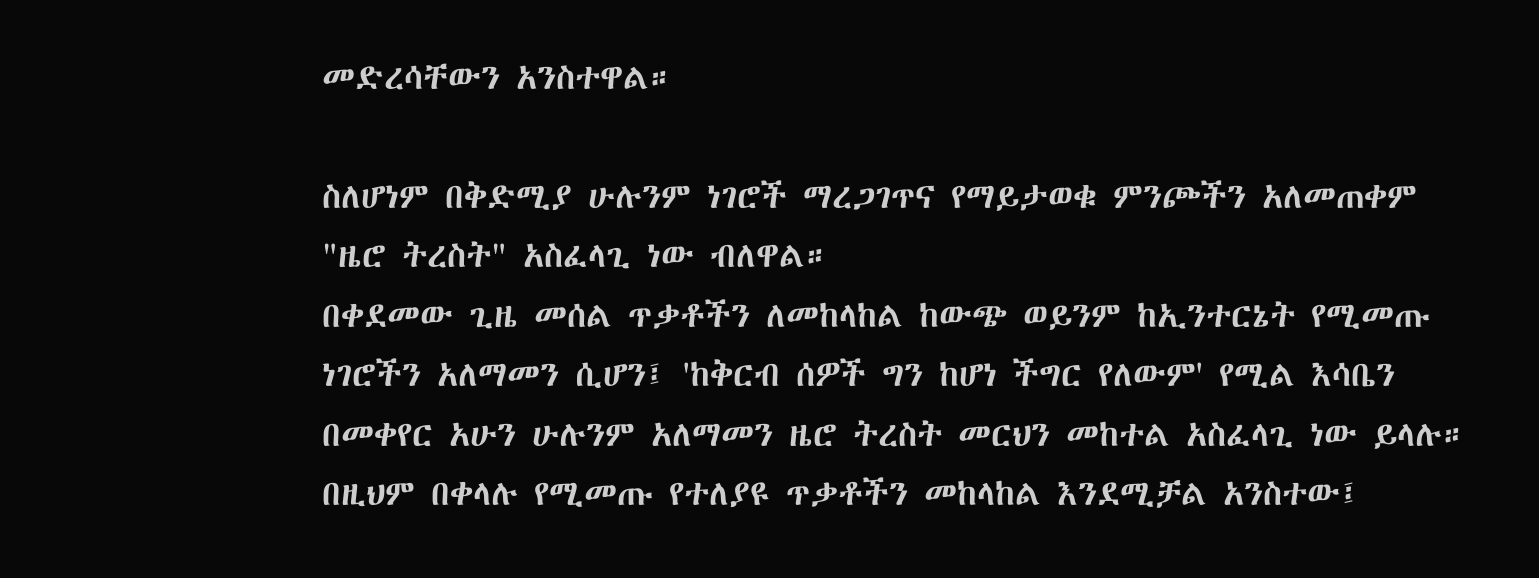መድረሳቸውን አንስተዋል።

ስለሆነም በቅድሚያ ሁሉንም ነገሮች ማረጋገጥና የማይታወቁ ምንጮችን አለመጠቀም "ዜሮ ትረስት" አስፈላጊ ነው ብለዋል።
በቀደመው ጊዜ መሰል ጥቃቶችን ለመከላከል ከውጭ ወይንም ከኢንተርኔት የሚመጡ ነገሮችን አለማመን ሲሆን፤ 'ከቅርብ ሰዎች ግን ከሆነ ችግር የለውም' የሚል እሳቤን በመቀየር አሁን ሁሉንም አለማመን ዜሮ ትረስት መርህን መከተል አስፈላጊ ነው ይላሉ።
በዚህም በቀላሉ የሚመጡ የተለያዩ ጥቃቶችን መከላከል እንደሚቻል አንስተው፤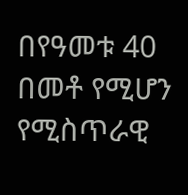በየዓመቱ 40 በመቶ የሚሆን የሚስጥራዊ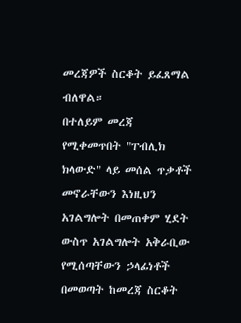መረጃዎች ስርቆት ይፈጸማል ብለዋል።
በተለይም መረጃ የሚቀመጥበት "ፐብሊክ ክላውድ" ላይ መሰል ጥቃቶች መኖራቸውን እነዚህን አገልግሎት በመጠቀም ሂደት ውስጥ አገልግሎት አቅራቢው የሚሰጣቸውን ኃላፊነቶች በመወጣት ከመረጃ ስርቆት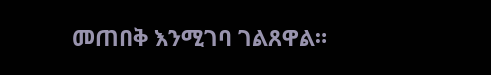መጠበቅ እንሚገባ ገልጸዋል።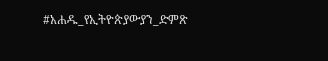#አሐዱ_የኢትዮጵያውያን_ድምጽ